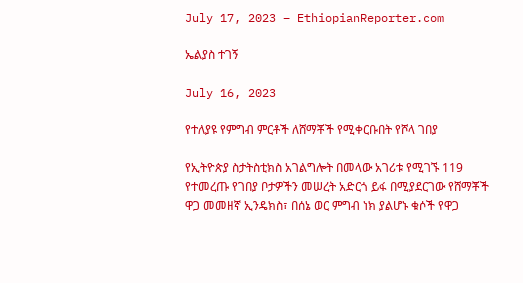July 17, 2023 – EthiopianReporter.com

ኤልያስ ተገኝ

July 16, 2023

የተለያዩ የምግብ ምርቶች ለሸማቾች የሚቀርቡበት የሾላ ገበያ

የኢትዮጵያ ስታትስቲክስ አገልግሎት በመላው አገሪቱ የሚገኙ 119 የተመረጡ የገበያ ቦታዎችን መሠረት አድርጎ ይፋ በሚያደርገው የሸማቾች ዋጋ መመዘኛ ኢንዴክስ፣ በሰኔ ወር ምግብ ነክ ያልሆኑ ቁሶች የዋጋ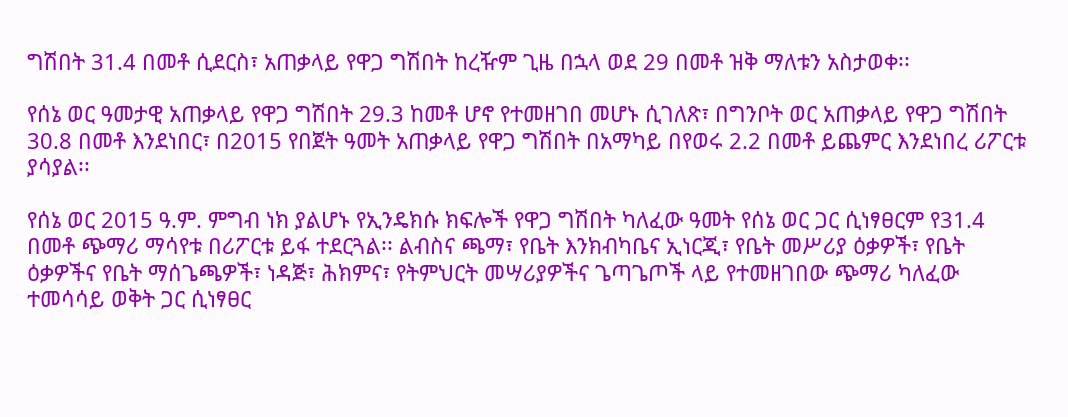ግሽበት 31.4 በመቶ ሲደርስ፣ አጠቃላይ የዋጋ ግሽበት ከረዥም ጊዜ በኋላ ወደ 29 በመቶ ዝቅ ማለቱን አስታወቀ፡፡

የሰኔ ወር ዓመታዊ አጠቃላይ የዋጋ ግሽበት 29.3 ከመቶ ሆኖ የተመዘገበ መሆኑ ሲገለጽ፣ በግንቦት ወር አጠቃላይ የዋጋ ግሽበት 30.8 በመቶ እንደነበር፣ በ2015 የበጀት ዓመት አጠቃላይ የዋጋ ግሽበት በአማካይ በየወሩ 2.2 በመቶ ይጨምር እንደነበረ ሪፖርቱ ያሳያል፡፡

የሰኔ ወር 2015 ዓ.ም. ምግብ ነክ ያልሆኑ የኢንዴክሱ ክፍሎች የዋጋ ግሽበት ካለፈው ዓመት የሰኔ ወር ጋር ሲነፃፀርም የ31.4 በመቶ ጭማሪ ማሳየቱ በሪፖርቱ ይፋ ተደርጓል፡፡ ልብስና ጫማ፣ የቤት እንክብካቤና ኢነርጂ፣ የቤት መሥሪያ ዕቃዎች፣ የቤት ዕቃዎችና የቤት ማሰጌጫዎች፣ ነዳጅ፣ ሕክምና፣ የትምህርት መሣሪያዎችና ጌጣጌጦች ላይ የተመዘገበው ጭማሪ ካለፈው ተመሳሳይ ወቅት ጋር ሲነፃፀር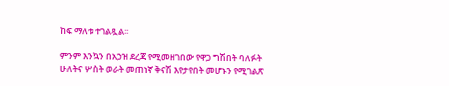ከፍ ማለቱ ተገልጿል፡፡

ምንም እንኳን በአኃዝ ደረጃ የሚመዘገበው የዋጋ ግሽበት ባለፉት ሁለትና ሦስት ወራት መጠነኛ ቅናሽ እየታየበት መሆኑን የሚገልጽ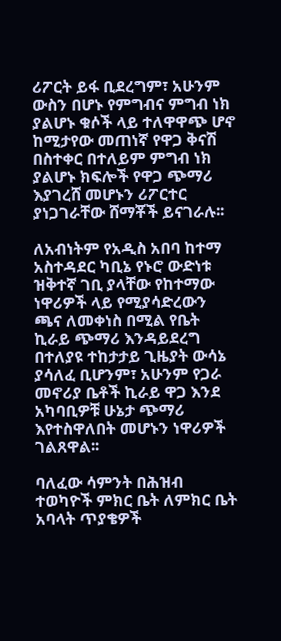ሪፖርት ይፋ ቢደረግም፣ አሁንም ውስን በሆኑ የምግብና ምግብ ነክ ያልሆኑ ቁሶች ላይ ተለዋዋጭ ሆኖ ከሚታየው መጠነኛ የዋጋ ቅናሽ በስተቀር በተለይም ምግብ ነክ ያልሆኑ ክፍሎች የዋጋ ጭማሪ እያገረሸ መሆኑን ሪፖርተር ያነጋገራቸው ሸማቾች ይናገራሉ፡፡

ለአብነትም የአዲስ አበባ ከተማ አስተዳደር ካቢኔ የኑሮ ውድነቱ ዝቅተኛ ገቢ ያላቸው የከተማው ነዋሪዎች ላይ የሚያሳድረውን ጫና ለመቀነስ በሚል የቤት ኪራይ ጭማሪ እንዳይደረግ በተለያዩ ተከታታይ ጊዜያት ውሳኔ ያሳለፈ ቢሆንም፣ አሁንም የጋራ መኖሪያ ቤቶች ኪራይ ዋጋ እንደ አካባቢዎቹ ሁኔታ ጭማሪ እየተስዋለበት መሆኑን ነዋሪዎች ገልጸዋል፡፡

ባለፈው ሳምንት በሕዝብ ተወካዮች ምክር ቤት ለምክር ቤት አባላት ጥያቄዎች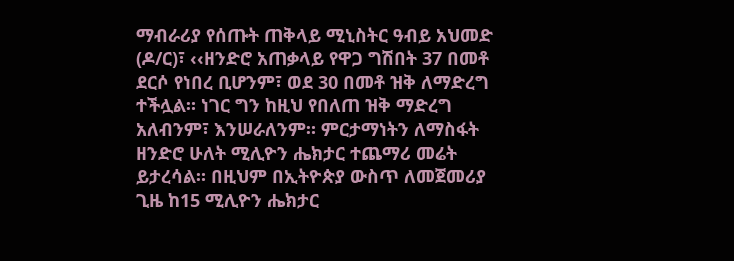ማብራሪያ የሰጡት ጠቅላይ ሚኒስትር ዓብይ አህመድ (ዶ/ር)፣ ‹‹ዘንድሮ አጠቃላይ የዋጋ ግሽበት 37 በመቶ ደርሶ የነበረ ቢሆንም፣ ወደ 30 በመቶ ዝቅ ለማድረግ ተችሏል። ነገር ግን ከዚህ የበለጠ ዝቅ ማድረግ አለብንም፣ እንሠራለንም። ምርታማነትን ለማስፋት ዘንድሮ ሁለት ሚሊዮን ሔክታር ተጨማሪ መሬት ይታረሳል። በዚህም በኢትዮጵያ ውስጥ ለመጀመሪያ ጊዜ ከ15 ሚሊዮን ሔክታር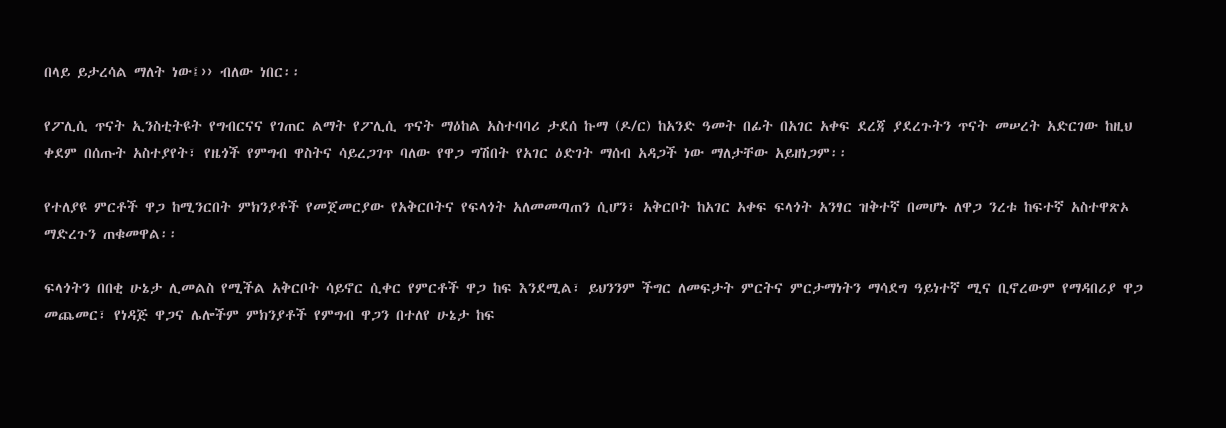በላይ ይታረሳል ማለት ነው፤›› ብለው ነበር፡፡

የፖሊሲ ጥናት ኢንስቲትዩት የግብርናና የገጠር ልማት የፖሊሲ ጥናት ማዕከል አስተባባሪ ታደሰ ኩማ (ዶ/ር) ከአንድ ዓመት በፊት በአገር አቀፍ ደረጃ ያደረጉትን ጥናት መሠረት አድርገው ከዚህ ቀደም በሰጡት አስተያየት፣ የዜጎች የምግብ ዋስትና ሳይረጋገጥ ባለው የዋጋ ግሽበት የአገር ዕድገት ማሰብ አዳጋች ነው ማለታቸው አይዘነጋም፡፡

የተለያዩ ምርቶች ዋጋ ከሚንርበት ምክንያቶች የመጀመርያው የአቅርቦትና የፍላጎት አለመመጣጠን ሲሆን፣ አቅርቦት ከአገር አቀፍ ፍላጎት አንፃር ዝቅተኛ በመሆኑ ለዋጋ ንረቱ ከፍተኛ አስተዋጽኦ ማድረጉን ጠቁመዋል፡፡

ፍላጎትን በበቂ ሁኔታ ሊመልስ የሚችል አቅርቦት ሳይኖር ሲቀር የምርቶች ዋጋ ከፍ እንደሚል፣ ይህንንም ችግር ለመፍታት ምርትና ምርታማነትን ማሳደግ ዓይነተኛ ሚና ቢኖረውም የማዳበሪያ ዋጋ መጨመር፣ የነዳጅ ዋጋና ሌሎችም ምክንያቶች የምግብ ዋጋን በተለየ ሁኔታ ከፍ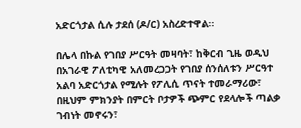አድርጎታል ሲሉ ታደሰ (ዶ/ር) አስረድተዋል፡፡

በሌላ በኩል የገበያ ሥርዓት መዛባት፣ ከቅርብ ጊዜ ወዲህ በአገራዊ ፖለቲካዊ አለመረጋጋት የገበያ ሰንሰለቱን ሥርዓተ አልባ አድርጎታል የሚሉት የፖሊሲ ጥናት ተመራማሪው፣ በዚህም ምክንያት በምርት ቦታዎች ጭምር የደላሎች ጣልቃ ገብነት መኖሩን፣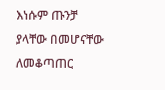እነሱም ጡንቻ ያላቸው በመሆናቸው ለመቆጣጠር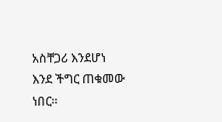አስቸጋሪ እንደሆነ እንደ ችግር ጠቁመው ነበር፡፡